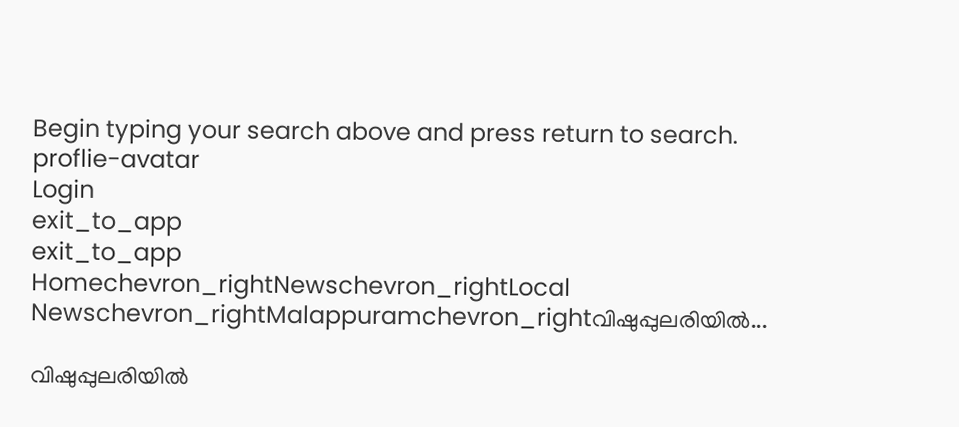Begin typing your search above and press return to search.
proflie-avatar
Login
exit_to_app
exit_to_app
Homechevron_rightNewschevron_rightLocal Newschevron_rightMalappuramchevron_rightവിഷുപ്പുലരിയില്‍...

വിഷുപ്പുലരിയില്‍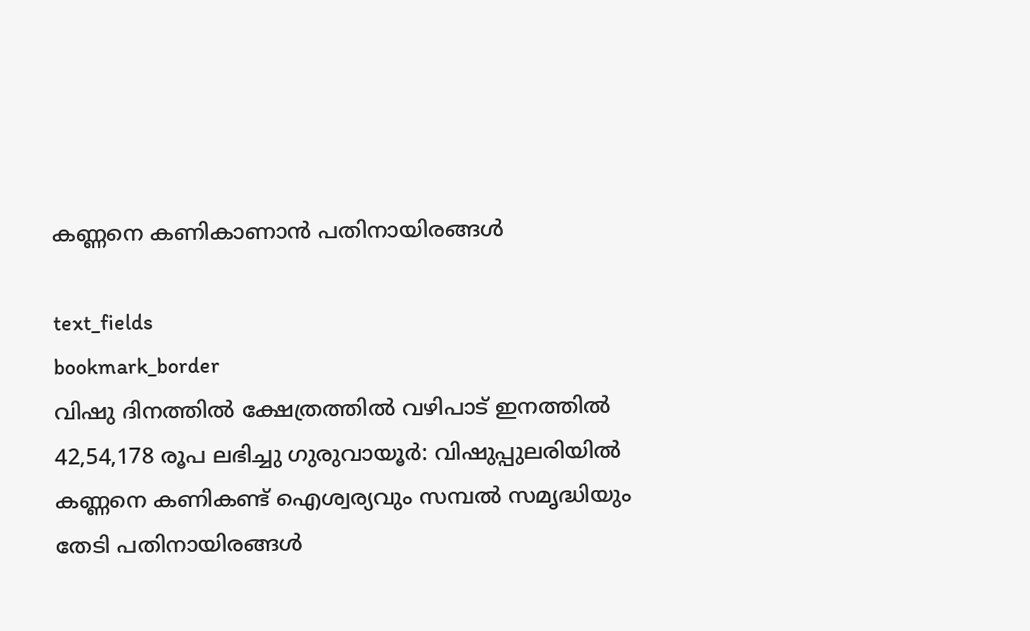കണ്ണനെ കണികാണാൻ പതിനായിരങ്ങൾ

text_fields
bookmark_border
വിഷു ദിനത്തിൽ ക്ഷേത്രത്തിൽ വഴിപാട് ഇനത്തിൽ 42,54,178 രൂപ ലഭിച്ചു ഗുരുവായൂർ: വിഷുപ്പുലരിയില്‍ കണ്ണനെ കണികണ്ട് ഐശ്വര്യവും സമ്പൽ സമൃദ്ധിയും തേടി പതിനായിരങ്ങൾ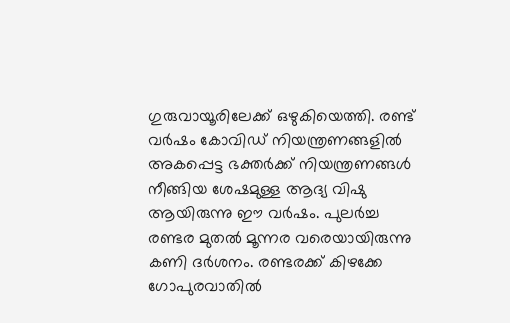ഗുരുവായൂരിലേക്ക് ഒഴുകിയെത്തി. രണ്ട് വർഷം കോവിഡ് നിയന്ത്രണങ്ങളിൽ അകപ്പെട്ട ഭക്തർക്ക് നിയന്ത്രണങ്ങൾ നീങ്ങിയ ശേഷമുള്ള ആദ്യ വിഷു ആയിരുന്നു ഈ വർഷം. പുലര്‍ച്ച രണ്ടര മുതല്‍ മൂന്നര വരെയായിരുന്നു കണി ദര്‍ശനം. രണ്ടരക്ക് കിഴക്കേ ഗോപുരവാതില്‍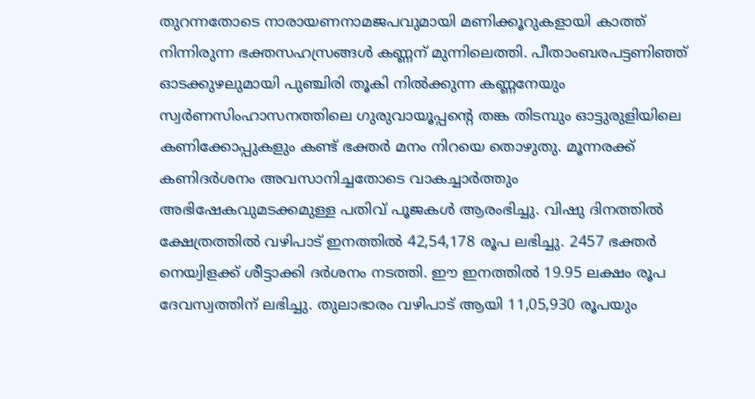തുറന്നതോടെ നാരായണനാമജപവുമായി മണിക്കൂറുകളായി കാത്ത് നിന്നിരുന്ന ഭക്തസഹസ്രങ്ങള്‍ കണ്ണന് മുന്നിലെത്തി. പീതാംബരപട്ടണിഞ്ഞ് ഓടക്കുഴലുമായി പുഞ്ചിരി തൂകി നില്‍ക്കുന്ന കണ്ണനേയും സ്വര്‍ണസിംഹാസനത്തിലെ ഗുരുവായൂപ്പന്റെ തങ്ക തിടമ്പും ഓട്ടുരുളിയിലെ കണിക്കോപ്പുകളും കണ്ട് ഭക്തര്‍ മനം നിറയെ തൊഴുതു. മൂന്നരക്ക് കണിദര്‍ശനം അവസാനിച്ചതോടെ വാകച്ചാര്‍ത്തും അഭിഷേകവുമടക്കമുള്ള പതിവ് പൂജകള്‍ ആരംഭിച്ചു. വിഷു ദിനത്തിൽ ക്ഷേത്രത്തിൽ വഴിപാട് ഇനത്തിൽ 42,54,178 രൂപ ലഭിച്ചു. 2457 ഭക്തർ നെയ്വിളക്ക് ശീട്ടാക്കി ദർശനം നടത്തി. ഈ ഇനത്തിൽ 19.95 ലക്ഷം രൂപ ദേവസ്വത്തിന് ലഭിച്ചു. തുലാഭാരം വഴിപാട് ആയി 11,05,930 രൂപയും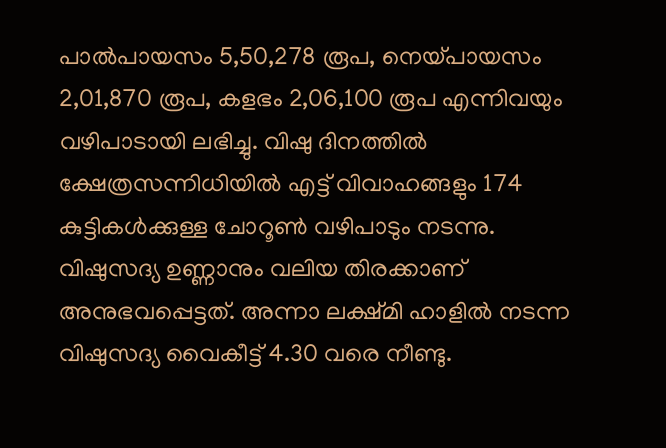പാൽപായസം 5,50,278 രൂപ, നെയ്‌പായസം 2,01,870 രൂപ, കളഭം 2,06,100 രൂപ എന്നിവയും വഴിപാടായി ലഭിച്ചു. വിഷു ദിനത്തിൽ ക്ഷേത്രസന്നിധിയിൽ എട്ട് വിവാഹങ്ങളും 174 കുട്ടികൾക്കുള്ള ചോറൂൺ വഴിപാടും നടന്നു. വിഷുസദ്യ ഉണ്ണാനും വലിയ തിരക്കാണ് അനുഭവപ്പെട്ടത്. അന്നാ ലക്ഷ്മി ഹാളിൽ നടന്ന വിഷുസദ്യ വൈകീട്ട് 4.30 വരെ നീണ്ടു.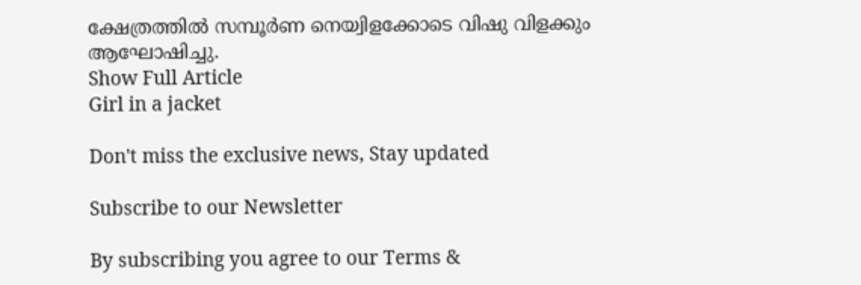ക്ഷേത്രത്തില്‍ സമ്പൂര്‍ണ നെയ്വിളക്കോടെ വിഷു വിളക്കും ആഘോഷിച്ചു.
Show Full Article
Girl in a jacket

Don't miss the exclusive news, Stay updated

Subscribe to our Newsletter

By subscribing you agree to our Terms &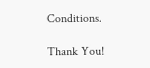Conditions.

Thank You!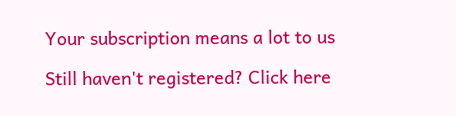Your subscription means a lot to us

Still haven't registered? Click here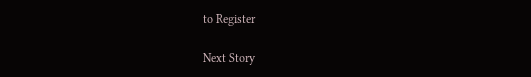to Register

Next Story